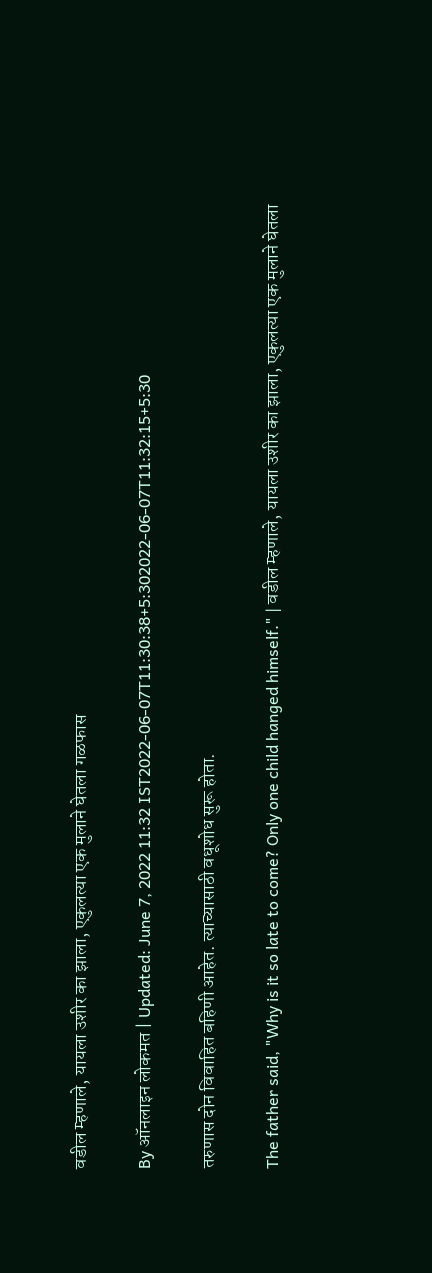वडील म्हणाले, यायला उशीर का झाला, एकुलत्या एक मुलाने घेतला गळफास

By ऑनलाइन लोकमत | Updated: June 7, 2022 11:32 IST2022-06-07T11:30:38+5:302022-06-07T11:32:15+5:30

तरुणास दोन विवाहित बहिणी आहेत. त्याच्यासाठी वधूशोध सुरू होता.

The father said, "Why is it so late to come? Only one child hanged himself." | वडील म्हणाले, यायला उशीर का झाला, एकुलत्या एक मुलाने घेतला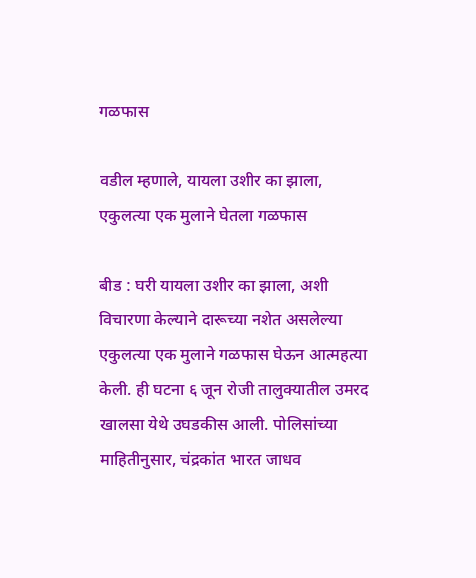गळफास

वडील म्हणाले, यायला उशीर का झाला, एकुलत्या एक मुलाने घेतला गळफास

बीड : घरी यायला उशीर का झाला, अशी विचारणा केल्याने दारूच्या नशेत असलेल्या एकुलत्या एक मुलाने गळफास घेऊन आत्महत्या केली. ही घटना ६ जून रोजी तालुक्यातील उमरद खालसा येथे उघडकीस आली. पोलिसांच्या माहितीनुसार, चंद्रकांत भारत जाधव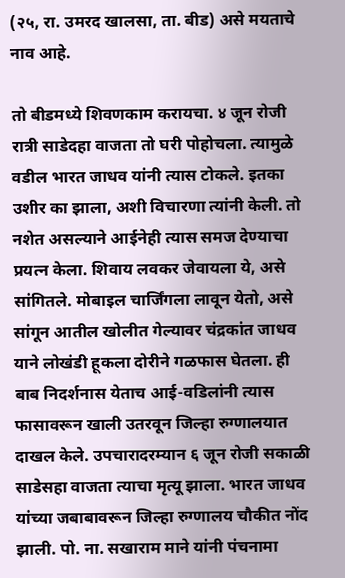(२५, रा. उमरद खालसा, ता. बीड) असे मयताचे नाव आहे.

तो बीडमध्ये शिवणकाम करायचा. ४ जून रोजी रात्री साडेदहा वाजता तो घरी पोहोचला. त्यामुळे वडील भारत जाधव यांनी त्यास टोकले. इतका उशीर का झाला, अशी विचारणा त्यांनी केली. तो नशेत असल्याने आईनेही त्यास समज देण्याचा प्रयत्न केला. शिवाय लवकर जेवायला ये, असे सांगितले. मोबाइल चार्जिंगला लावून येतो, असे सांगून आतील खोलीत गेल्यावर चंद्रकांत जाधव याने लोखंडी हूकला दोरीने गळफास घेतला. ही बाब निदर्शनास येताच आई-वडिलांनी त्यास फासावरून खाली उतरवून जिल्हा रुग्णालयात दाखल केले. उपचारादरम्यान ६ जून रोजी सकाळी साडेसहा वाजता त्याचा मृत्यू झाला. भारत जाधव यांच्या जबाबावरून जिल्हा रुग्णालय चौकीत नोंद झाली. पो. ना. सखाराम माने यांनी पंचनामा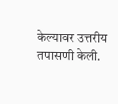केल्यावर उत्तरीय तपासणी केली.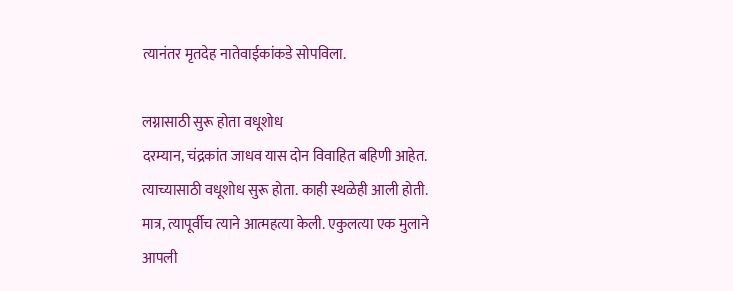त्यानंतर मृतदेह नातेवाईकांकडे सोपविला.

लग्नासाठी सुरू होता वधूशोध
दरम्यान, चंद्रकांत जाधव यास दोन विवाहित बहिणी आहेत. त्याच्यासाठी वधूशोध सुरू होता. काही स्थळेही आली होती. मात्र, त्यापूर्वीच त्याने आत्महत्या केली. एकुलत्या एक मुलाने आपली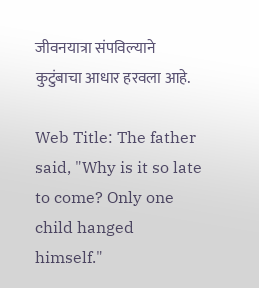जीवनयात्रा संपविल्याने कुटुंबाचा आधार हरवला आहे.

Web Title: The father said, "Why is it so late to come? Only one child hanged himself."